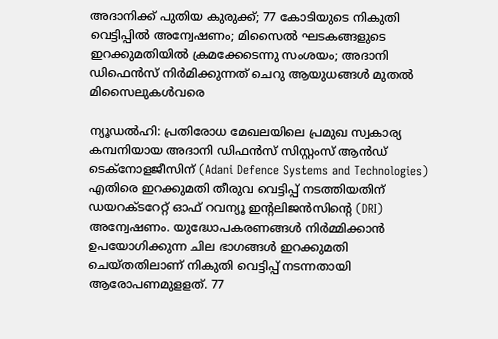അദാനിക്ക് പുതിയ കുരുക്ക്; 77 കോടിയുടെ നികുതി വെട്ടിപ്പില്‍ അന്വേഷണം; മിസൈല്‍ ഘടകങ്ങളുടെ ഇറക്കുമതിയില്‍ ക്രമക്കേടെന്നു സംശയം; അദാനി ഡിഫെന്‍സ് നിര്‍മിക്കുന്നത് ചെറു ആയുധങ്ങള്‍ മുതല്‍ മിസൈലുകള്‍വരെ

ന്യൂഡല്‍ഹി: പ്രതിരോധ മേഖലയിലെ പ്രമുഖ സ്വകാര്യ കമ്പനിയായ അദാനി ഡിഫൻസ് സിസ്റ്റംസ് ആൻഡ് ടെക്നോളജീസിന് (Adani Defence Systems and Technologies) എതിരെ ഇറക്കുമതി തീരുവ വെട്ടിപ്പ് നടത്തിയതിന് ഡയറക്ടറേറ്റ് ഓഫ് റവന്യൂ ഇൻ്റലിജൻസിന്റെ (DRI) അന്വേഷണം. യുദ്ധോപകരണങ്ങൾ നിർമ്മിക്കാൻ ഉപയോഗിക്കുന്ന ചില ഭാഗങ്ങൾ ഇറക്കുമതി ചെയ്തതിലാണ് നികുതി വെട്ടിപ്പ് നടന്നതായി ആരോപണമുളളത്. 77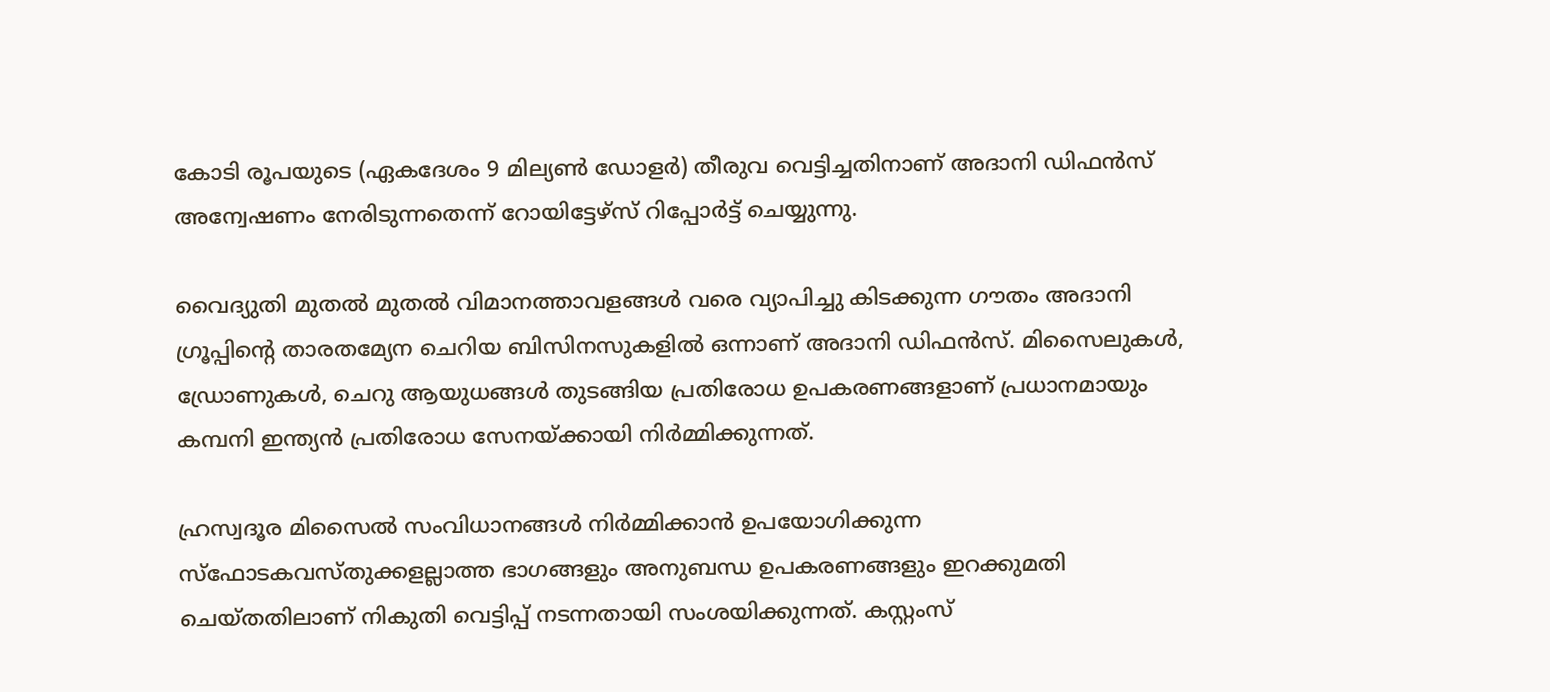കോടി രൂപയുടെ (ഏകദേശം 9 മില്യൺ ഡോളര്‍) തീരുവ വെട്ടിച്ചതിനാണ് അദാനി ഡിഫൻസ് അന്വേഷണം നേരിടുന്നതെന്ന് റോയിട്ടേഴ്സ് റിപ്പോര്‍ട്ട് ചെയ്യുന്നു.

വൈദ്യുതി മുതല്‍ മുതൽ വിമാനത്താവളങ്ങൾ വരെ വ്യാപിച്ചു കിടക്കുന്ന ഗൗതം അദാനി ഗ്രൂപ്പിന്റെ താരതമ്യേന ചെറിയ ബിസിനസുകളിൽ ഒന്നാണ് അദാനി ഡിഫൻസ്. മിസൈലുകൾ, ഡ്രോണുകൾ, ചെറു ആയുധങ്ങൾ തുടങ്ങിയ പ്രതിരോധ ഉപകരണങ്ങളാണ് പ്രധാനമായും കമ്പനി ഇന്ത്യന്‍ പ്രതിരോധ സേനയ്ക്കായി നിർമ്മിക്കുന്നത്.

ഹ്രസ്വദൂര മിസൈൽ സംവിധാനങ്ങൾ നിർമ്മിക്കാൻ ഉപയോഗിക്കുന്ന സ്‌ഫോടകവസ്തുക്കളല്ലാത്ത ഭാഗങ്ങളും അനുബന്ധ ഉപകരണങ്ങളും ഇറക്കുമതി ചെയ്തതിലാണ് നികുതി വെട്ടിപ്പ് നടന്നതായി സംശയിക്കുന്നത്. കസ്റ്റംസ്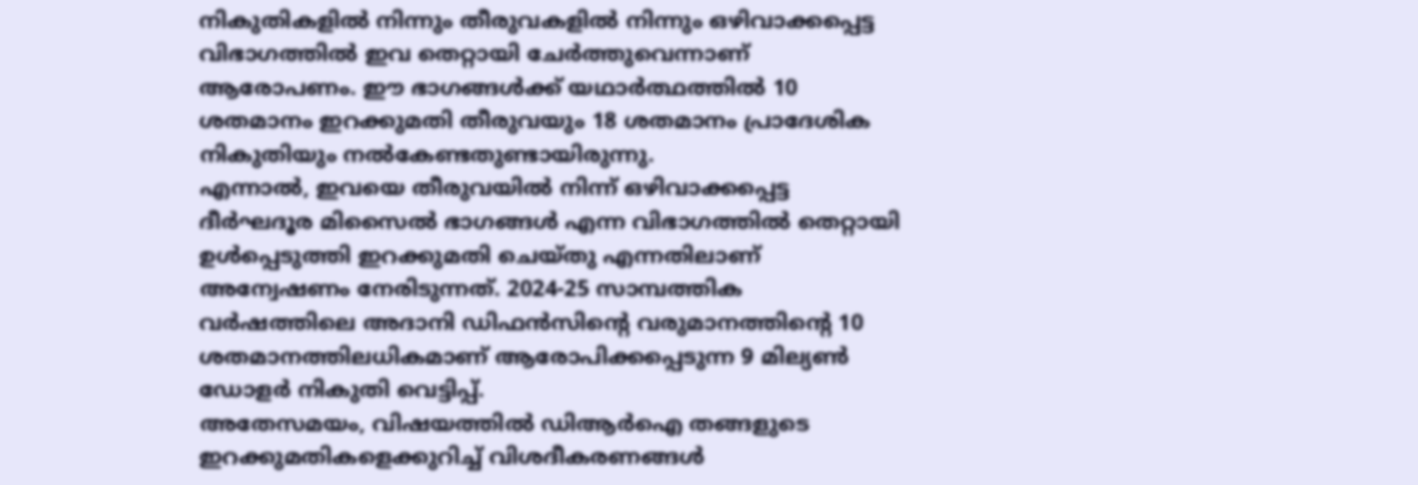നികുതികളിൽ നിന്നും തീരുവകളിൽ നിന്നും ഒഴിവാക്കപ്പെട്ട വിഭാഗത്തിൽ ഇവ തെറ്റായി ചേര്‍ത്തുവെന്നാണ് ആരോപണം. ഈ ഭാഗങ്ങൾക്ക് യഥാർത്ഥത്തിൽ 10 ശതമാനം ഇറക്കുമതി തീരുവയും 18 ശതമാനം പ്രാദേശിക നികുതിയും നൽകേണ്ടതുണ്ടായിരുന്നു.
എന്നാൽ, ഇവയെ തീരുവയിൽ നിന്ന് ഒഴിവാക്കപ്പെട്ട ദീർഘദൂര മിസൈൽ ഭാഗങ്ങൾ എന്ന വിഭാഗത്തിൽ തെറ്റായി ഉൾപ്പെടുത്തി ഇറക്കുമതി ചെയ്തു എന്നതിലാണ് അന്വേഷണം നേരിടുന്നത്. 2024-25 സാമ്പത്തിക വർഷത്തിലെ അദാനി ഡിഫൻസിന്റെ വരുമാനത്തിന്റെ 10 ശതമാനത്തിലധികമാണ് ആരോപിക്കപ്പെടുന്ന 9 മില്യൺ ഡോളര്‍ നികുതി വെട്ടിപ്പ്.
അതേസമയം, വിഷയത്തിൽ ഡിആർഐ തങ്ങളുടെ ഇറക്കുമതികളെക്കുറിച്ച് വിശദീകരണങ്ങൾ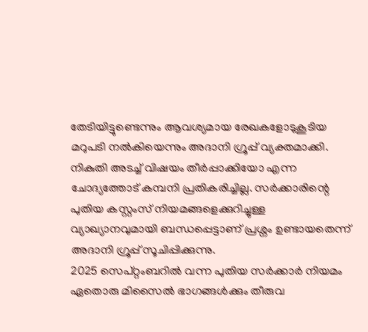തേടിയിട്ടുണ്ടെന്നും ആവശ്യമായ രേഖകളോടുകൂടിയ മറുപടി നൽകിയെന്നും അദാനി ഗ്രൂപ്പ് വ്യക്തമാക്കി. നികുതി അടച്ച് വിഷയം തീർപ്പാക്കിയോ എന്ന ചോദ്യത്തോട് കമ്പനി പ്രതികരിച്ചില്ല. സർക്കാരിന്റെ പുതിയ കസ്റ്റംസ് നിയമങ്ങളെക്കുറിച്ചുള്ള വ്യാഖ്യാനവുമായി ബന്ധപ്പെട്ടാണ് പ്രശ്നം ഉണ്ടായതെന്ന് അദാനി ഗ്രൂപ്പ് സൂചിപ്പിക്കുന്നു.
2025 സെപ്റ്റംബറിൽ വന്ന പുതിയ സർക്കാർ നിയമം ഏതൊരു മിസൈൽ ഭാഗങ്ങൾക്കും തീരുവ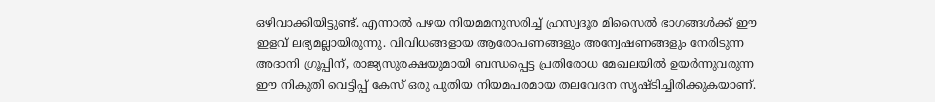ഒഴിവാക്കിയിട്ടുണ്ട്. എന്നാല്‍ പഴയ നിയമമനുസരിച്ച് ഹ്രസ്വദൂര മിസൈൽ ഭാഗങ്ങൾക്ക് ഈ ഇളവ് ലഭ്യമല്ലായിരുന്നു. വിവിധങ്ങളായ ആരോപണങ്ങളും അന്വേഷണങ്ങളും നേരിടുന്ന അദാനി ഗ്രൂപ്പിന്, രാജ്യസുരക്ഷയുമായി ബന്ധപ്പെട്ട പ്രതിരോധ മേഖലയിൽ ഉയർന്നുവരുന്ന ഈ നികുതി വെട്ടിപ്പ് കേസ് ഒരു പുതിയ നിയമപരമായ തലവേദന സൃഷ്ടിച്ചിരിക്കുകയാണ്.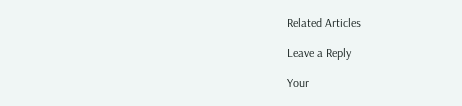Related Articles

Leave a Reply

Your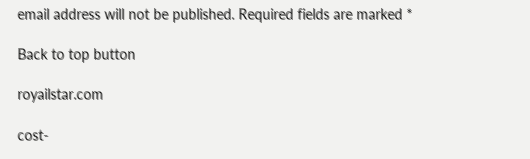email address will not be published. Required fields are marked *

Back to top button

royailstar.com

cost-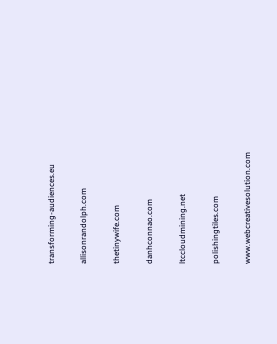transforming-audiences.eu

allisonrandolph.com

thetinywife.com

danhconnao.com

ltccloudmining.net

polishingtiles.com

www.webcreativesolution.com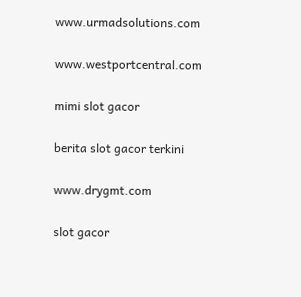www.urmadsolutions.com

www.westportcentral.com

mimi slot gacor

berita slot gacor terkini

www.drygmt.com

slot gacor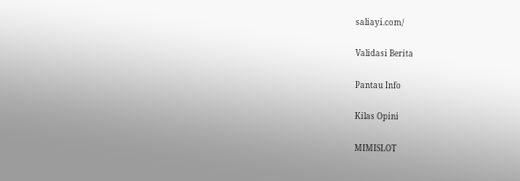saliayi.com/

Validasi Berita

Pantau Info

Kilas Opini

MIMISLOT